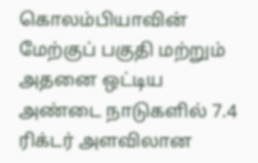கொலம்பியாவின் மேற்குப் பகுதி மற்றும் அதனை ஒட்டிய அண்டை நாடுகளில் 7.4 ரிக்டர் அளவிலான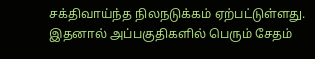சக்திவாய்ந்த நிலநடுக்கம் ஏற்பட்டுள்ளது. இதனால் அப்பகுதிகளில் பெரும் சேதம்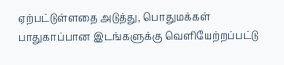ஏற்பட்டுள்ளதை அடுத்து, பொதுமக்கள் பாதுகாப்பான இடங்களுக்கு வெளியேற்றப்பட்டு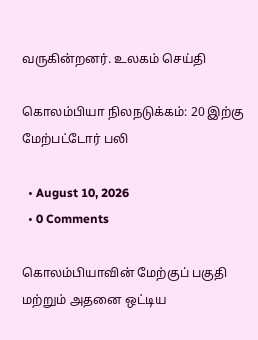வருகின்றனர். உலகம் செய்தி

கொலம்பியா நிலநடுக்கம்: 20 இற்கு மேற்பட்டோர் பலி

  • August 10, 2026
  • 0 Comments

கொலம்பியாவின் மேற்குப் பகுதி மற்றும் அதனை ஒட்டிய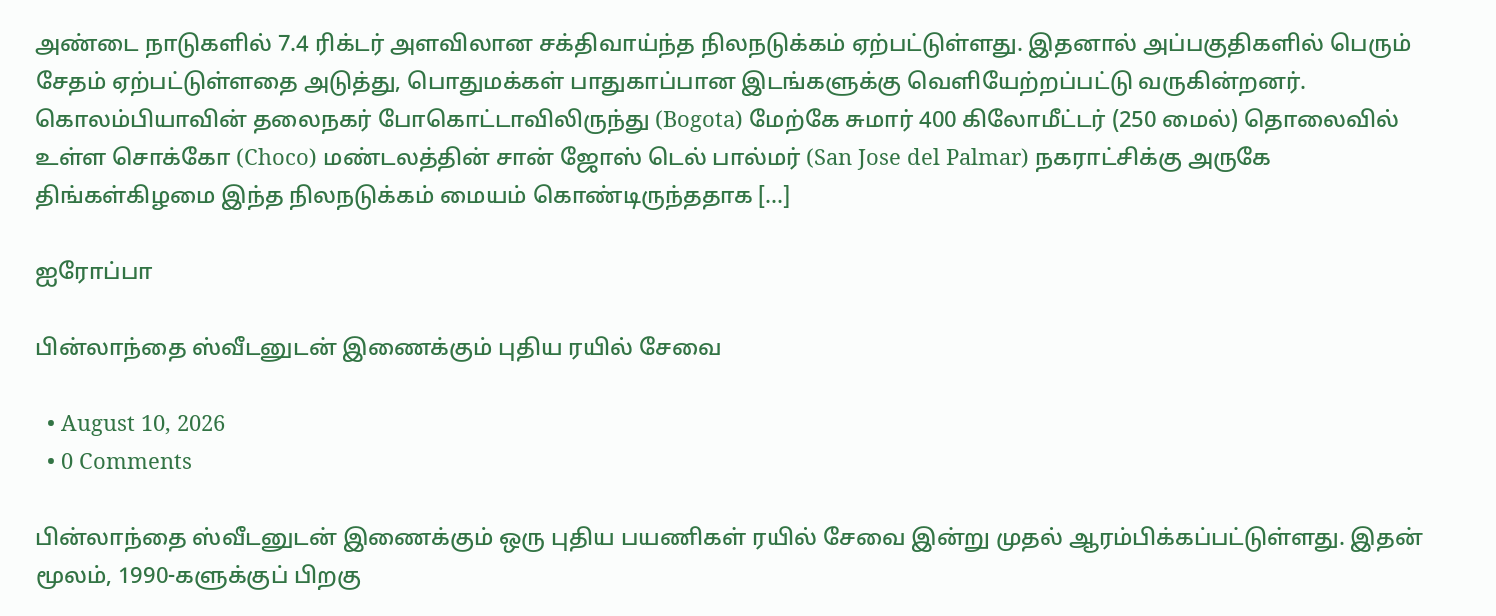அண்டை நாடுகளில் 7.4 ரிக்டர் அளவிலான சக்திவாய்ந்த நிலநடுக்கம் ஏற்பட்டுள்ளது. இதனால் அப்பகுதிகளில் பெரும் சேதம் ஏற்பட்டுள்ளதை அடுத்து, பொதுமக்கள் பாதுகாப்பான இடங்களுக்கு வெளியேற்றப்பட்டு வருகின்றனர். கொலம்பியாவின் தலைநகர் போகொட்டாவிலிருந்து (Bogota) மேற்கே சுமார் 400 கிலோமீட்டர் (250 மைல்) தொலைவில் உள்ள சொக்கோ (Choco) மண்டலத்தின் சான் ஜோஸ் டெல் பால்மர் (San Jose del Palmar) நகராட்சிக்கு அருகே திங்கள்கிழமை இந்த நிலநடுக்கம் மையம் கொண்டிருந்ததாக […]

ஐரோப்பா

பின்லாந்தை ஸ்வீடனுடன் இணைக்கும் புதிய ரயில் சேவை

  • August 10, 2026
  • 0 Comments

பின்லாந்தை ஸ்வீடனுடன் இணைக்கும் ஒரு புதிய பயணிகள் ரயில் சேவை இன்று முதல் ஆரம்பிக்கப்பட்டுள்ளது. இதன் மூலம், 1990-களுக்குப் பிறகு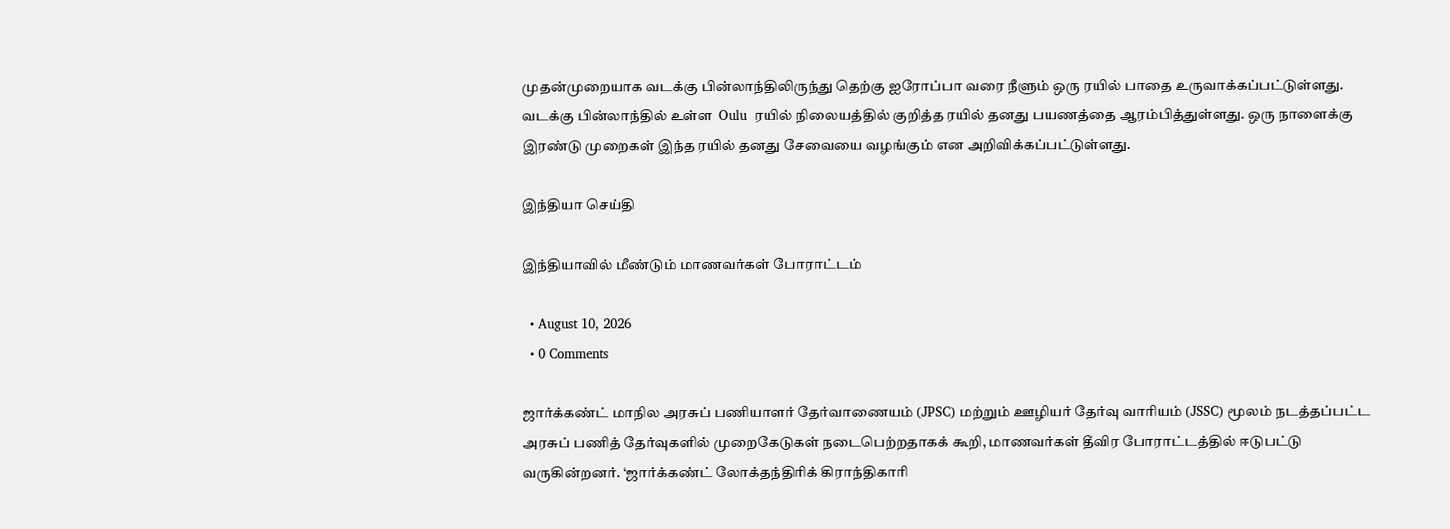முதன்முறையாக வடக்கு பின்லாந்திலிருந்து தெற்கு ஐரோப்பா வரை நீளும் ஒரு ரயில் பாதை உருவாக்கப்பட்டுள்ளது. வடக்கு பின்லாந்தில் உள்ள  Oulu  ரயில் நிலையத்தில் குறித்த ரயில் தனது பயணத்தை ஆரம்பித்துள்ளது. ஒரு நாளைக்கு இரண்டு முறைகள் இந்த ரயில் தனது சேவையை வழங்கும் என அறிவிக்கப்பட்டுள்ளது.

இந்தியா செய்தி

இந்தியாவில் மீண்டும் மாணவர்கள் போராட்டம்

  • August 10, 2026
  • 0 Comments

ஜார்க்கண்ட் மாநில அரசுப் பணியாளர் தேர்வாணையம் (JPSC) மற்றும் ஊழியர் தேர்வு வாரியம் (JSSC) மூலம் நடத்தப்பட்ட அரசுப் பணித் தேர்வுகளில் முறைகேடுகள் நடைபெற்றதாகக் கூறி, மாணவர்கள் தீவிர போராட்டத்தில் ஈடுபட்டு வருகின்றனர். ‘ஜார்க்கண்ட் லோக்தந்திரிக் கிராந்திகாரி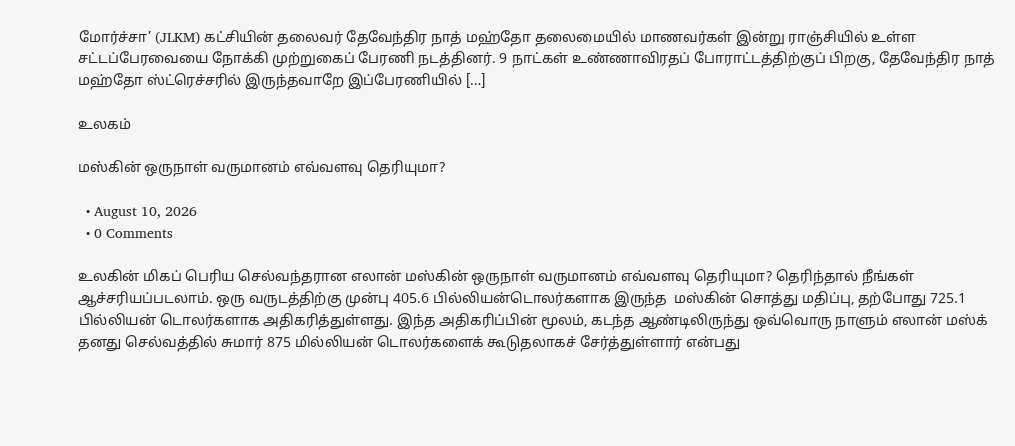மோர்ச்சா’ (JLKM) கட்சியின் தலைவர் தேவேந்திர நாத் மஹ்தோ தலைமையில் மாணவர்கள் இன்று ராஞ்சியில் உள்ள சட்டப்பேரவையை நோக்கி முற்றுகைப் பேரணி நடத்தினர். 9 நாட்கள் உண்ணாவிரதப் போராட்டத்திற்குப் பிறகு, தேவேந்திர நாத் மஹ்தோ ஸ்ட்ரெச்சரில் இருந்தவாறே இப்பேரணியில் […]

உலகம்

மஸ்கின் ஒருநாள் வருமானம் எவ்வளவு தெரியுமா?

  • August 10, 2026
  • 0 Comments

உலகின் மிகப் பெரிய செல்வந்தரான எலான் மஸ்கின் ஒருநாள் வருமானம் எவ்வளவு தெரியுமா? தெரிந்தால் நீங்கள் ஆச்சரியப்படலாம். ஒரு வருடத்திற்கு முன்பு 405.6 பில்லியன்டொலர்களாக இருந்த  மஸ்கின் சொத்து மதிப்பு, தற்போது 725.1 பில்லியன் டொலர்களாக அதிகரித்துள்ளது. இந்த அதிகரிப்பின் மூலம், கடந்த ஆண்டிலிருந்து ஒவ்வொரு நாளும் எலான் மஸ்க் தனது செல்வத்தில் சுமார் 875 மில்லியன் டொலர்களைக் கூடுதலாகச் சேர்த்துள்ளார் என்பது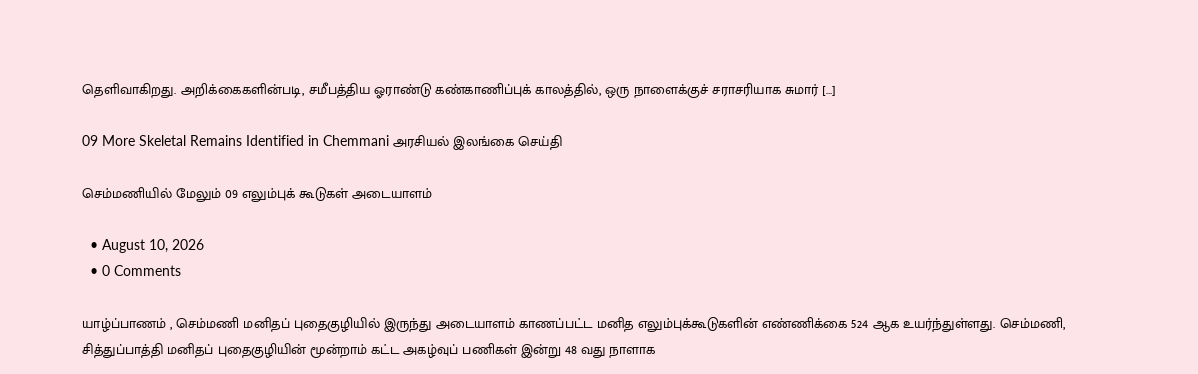தெளிவாகிறது. அறிக்கைகளின்படி, சமீபத்திய ஓராண்டு கண்காணிப்புக் காலத்தில், ஒரு நாளைக்குச் சராசரியாக சுமார் […]

09 More Skeletal Remains Identified in Chemmani அரசியல் இலங்கை செய்தி

செம்மணியில் மேலும் 09 எலும்புக் கூடுகள் அடையாளம்

  • August 10, 2026
  • 0 Comments

யாழ்ப்பாணம் , செம்மணி மனிதப் புதைகுழியில் இருந்து அடையாளம் காணப்பட்ட மனித எலும்புக்கூடுகளின் எண்ணிக்கை 524 ஆக உயர்ந்துள்ளது. செம்மணி, சித்துப்பாத்தி மனிதப் புதைகுழியின் மூன்றாம் கட்ட அகழ்வுப் பணிகள் இன்று 48 வது நாளாக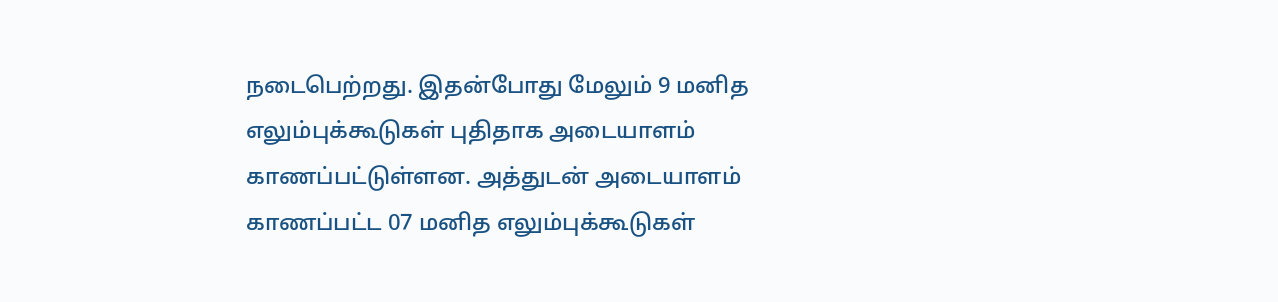நடைபெற்றது. இதன்போது மேலும் 9 மனித எலும்புக்கூடுகள் புதிதாக அடையாளம் காணப்பட்டுள்ளன. அத்துடன் அடையாளம் காணப்பட்ட 07 மனித எலும்புக்கூடுகள்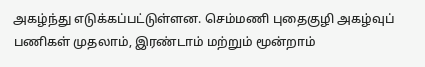அகழ்ந்து எடுக்கப்பட்டுள்ளன. செம்மணி புதைகுழி அகழ்வுப் பணிகள் முதலாம், இரண்டாம் மற்றும் மூன்றாம்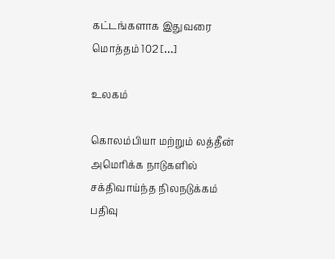கட்டங்களாக இதுவரை மொத்தம் 102 […]

உலகம்

கொலம்பியா மற்றும் லத்தீன் அமெரிக்க நாடுகளில் சக்திவாய்ந்த நிலநடுக்கம் பதிவு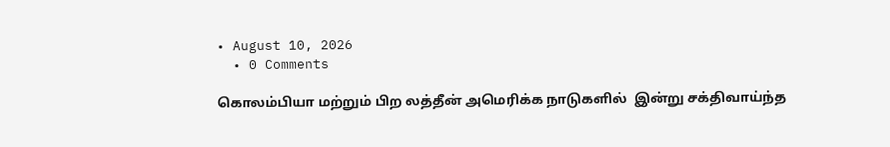• August 10, 2026
  • 0 Comments

கொலம்பியா மற்றும் பிற லத்தீன் அமெரிக்க நாடுகளில்  இன்று சக்திவாய்ந்த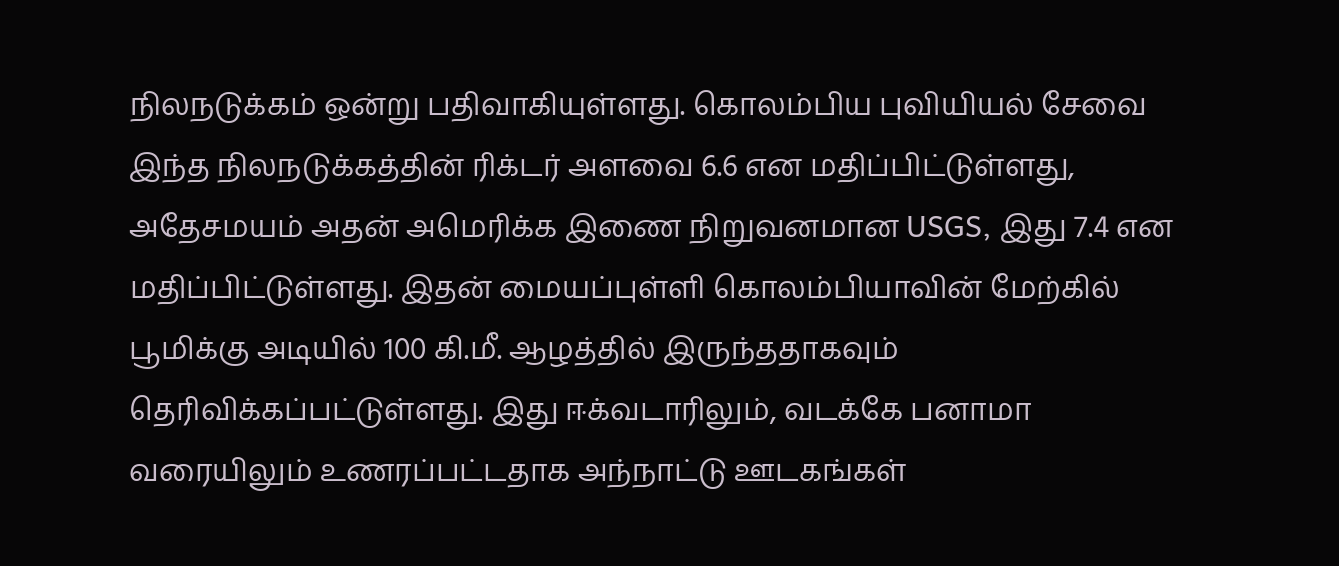நிலநடுக்கம் ஒன்று பதிவாகியுள்ளது. கொலம்பிய புவியியல் சேவை இந்த நிலநடுக்கத்தின் ரிக்டர் அளவை 6.6 என மதிப்பிட்டுள்ளது, அதேசமயம் அதன் அமெரிக்க இணை நிறுவனமான USGS, இது 7.4 என மதிப்பிட்டுள்ளது. இதன் மையப்புள்ளி கொலம்பியாவின் மேற்கில் பூமிக்கு அடியில் 100 கி.மீ. ஆழத்தில் இருந்ததாகவும் தெரிவிக்கப்பட்டுள்ளது. இது ஈக்வடாரிலும், வடக்கே பனாமா வரையிலும் உணரப்பட்டதாக அந்நாட்டு ஊடகங்கள்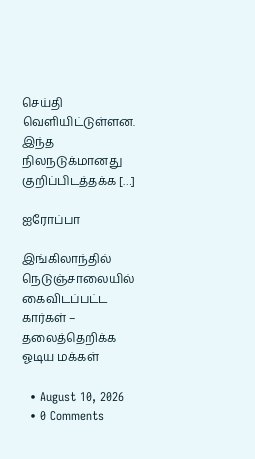செய்தி வெளியிட்டுள்ளன. இந்த நிலநடுக்மானது குறிப்பிடத்தக்க […]

ஐரோப்பா

இங்கிலாந்தில் நெடுஞ்சாலையில் கைவிடப்பட்ட கார்கள் – தலைத்தெறிக்க ஓடிய மக்கள்

  • August 10, 2026
  • 0 Comments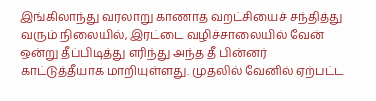இங்கிலாந்து வரலாறு காணாத வறட்சியைச் சந்தித்து வரும் நிலையில், இரட்டை வழிச்சாலையில் வேன் ஒன்று தீப்பிடித்து எரிந்து அந்த தீ பின்னர் காட்டுத்தீயாக மாறியுள்ளது. முதலில் வேனில் ஏற்பட்ட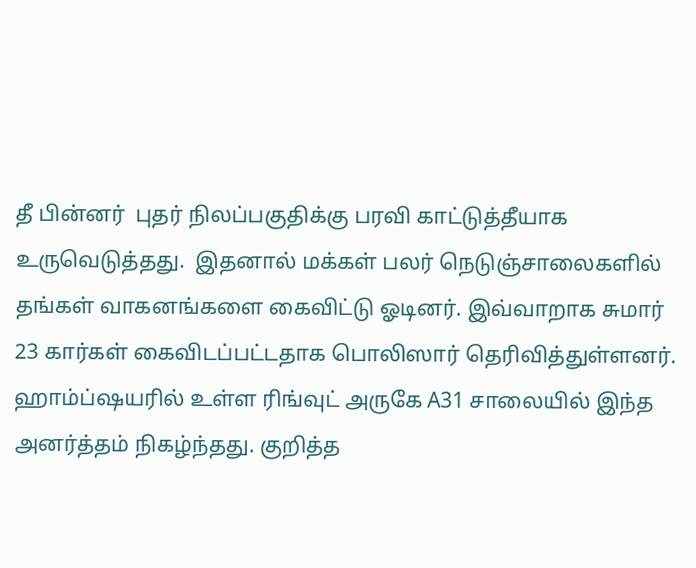தீ பின்னர்  புதர் நிலப்பகுதிக்கு பரவி காட்டுத்தீயாக உருவெடுத்தது.  இதனால் மக்கள் பலர் நெடுஞ்சாலைகளில் தங்கள் வாகனங்களை கைவிட்டு ஓடினர். இவ்வாறாக சுமார் 23 கார்கள் கைவிடப்பட்டதாக பொலிஸார் தெரிவித்துள்ளனர். ஹாம்ப்ஷயரில் உள்ள ரிங்வுட் அருகே A31 சாலையில் இந்த அனர்த்தம் நிகழ்ந்தது. குறித்த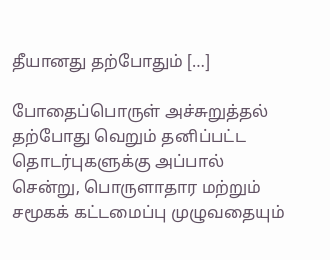தீயானது தற்போதும் […]

போதைப்பொருள் அச்சுறுத்தல் தற்போது வெறும் தனிப்பட்ட தொடர்புகளுக்கு அப்பால் சென்று, பொருளாதார மற்றும் சமூகக் கட்டமைப்பு முழுவதையும்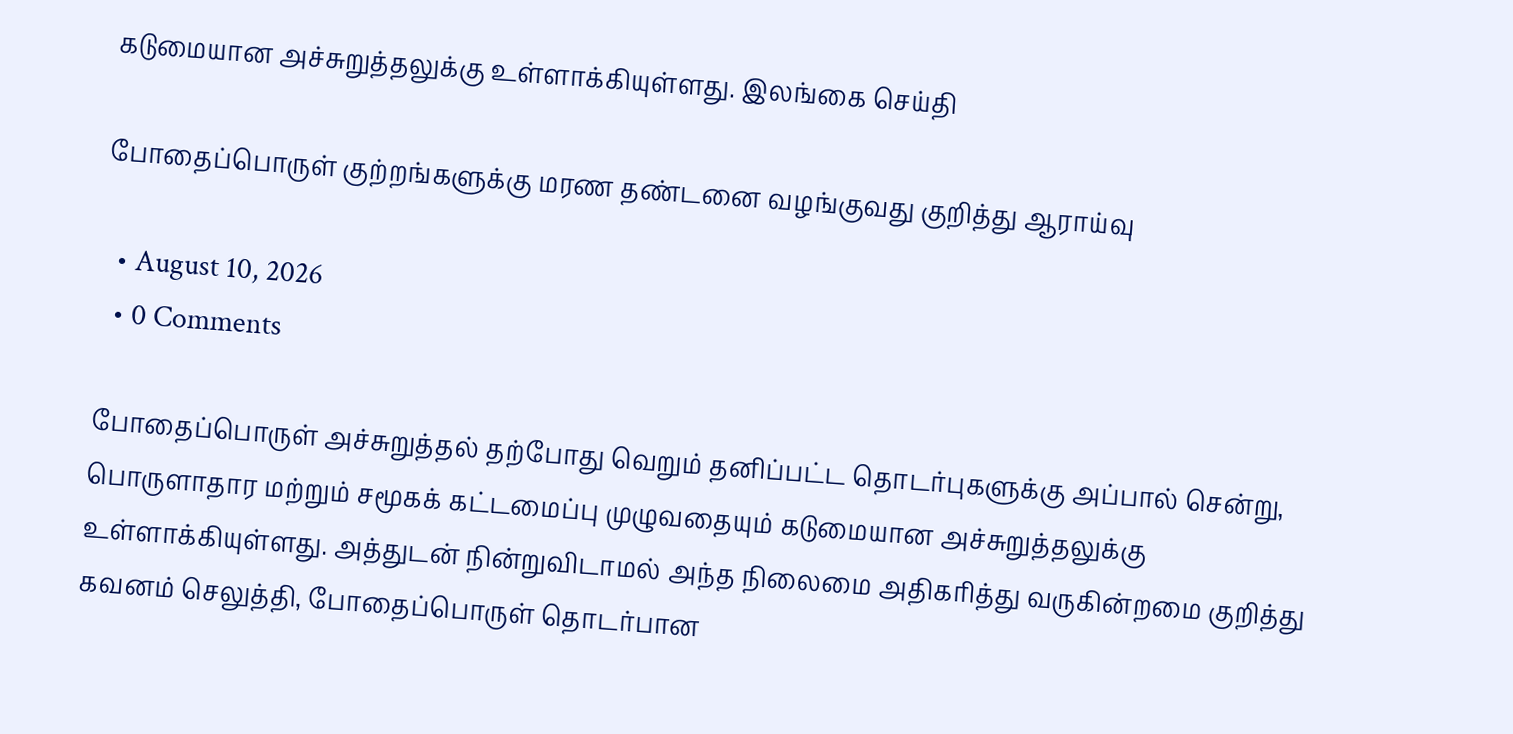கடுமையான அச்சுறுத்தலுக்கு உள்ளாக்கியுள்ளது. இலங்கை செய்தி

போதைப்பொருள் குற்றங்களுக்கு மரண தண்டனை வழங்குவது குறித்து ஆராய்வு

  • August 10, 2026
  • 0 Comments

போதைப்பொருள் அச்சுறுத்தல் தற்போது வெறும் தனிப்பட்ட தொடர்புகளுக்கு அப்பால் சென்று, பொருளாதார மற்றும் சமூகக் கட்டமைப்பு முழுவதையும் கடுமையான அச்சுறுத்தலுக்கு உள்ளாக்கியுள்ளது. அத்துடன் நின்றுவிடாமல் அந்த நிலைமை அதிகரித்து வருகின்றமை குறித்து கவனம் செலுத்தி, போதைப்பொருள் தொடர்பான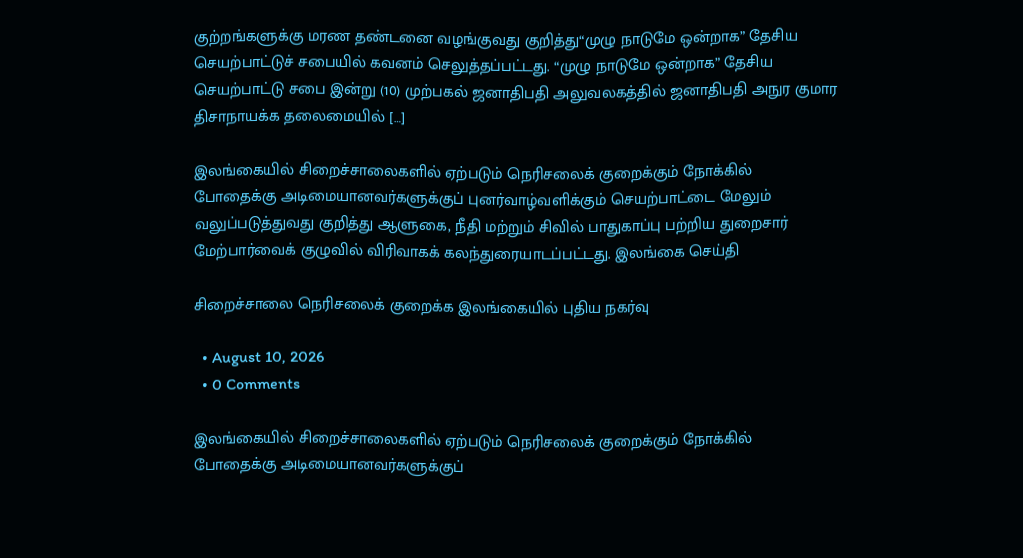குற்றங்களுக்கு மரண தண்டனை வழங்குவது குறித்து“முழு நாடுமே ஒன்றாக” தேசிய செயற்பாட்டுச் சபையில் கவனம் செலுத்தப்பட்டது. “முழு நாடுமே ஒன்றாக” தேசிய செயற்பாட்டு சபை இன்று (10) முற்பகல் ஜனாதிபதி அலுவலகத்தில் ஜனாதிபதி அநுர குமார திசாநாயக்க தலைமையில் […]

இலங்கையில் சிறைச்சாலைகளில் ஏற்படும் நெரிசலைக் குறைக்கும் நோக்கில் போதைக்கு அடிமையானவர்களுக்குப் புனர்வாழ்வளிக்கும் செயற்பாட்டை மேலும் வலுப்படுத்துவது குறித்து ஆளுகை, நீதி மற்றும் சிவில் பாதுகாப்பு பற்றிய துறைசார் மேற்பார்வைக் குழுவில் விரிவாகக் கலந்துரையாடப்பட்டது. இலங்கை செய்தி

சிறைச்சாலை நெரிசலைக் குறைக்க இலங்கையில் புதிய நகர்வு

  • August 10, 2026
  • 0 Comments

இலங்கையில் சிறைச்சாலைகளில் ஏற்படும் நெரிசலைக் குறைக்கும் நோக்கில் போதைக்கு அடிமையானவர்களுக்குப்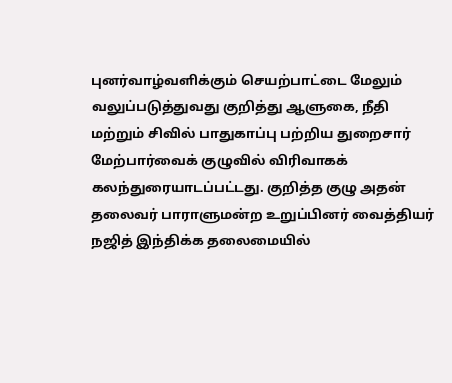புனர்வாழ்வளிக்கும் செயற்பாட்டை மேலும் வலுப்படுத்துவது குறித்து ஆளுகை, நீதி மற்றும் சிவில் பாதுகாப்பு பற்றிய துறைசார் மேற்பார்வைக் குழுவில் விரிவாகக் கலந்துரையாடப்பட்டது. குறித்த குழு அதன் தலைவர் பாராளுமன்ற உறுப்பினர் வைத்தியர் நஜித் இந்திக்க தலைமையில்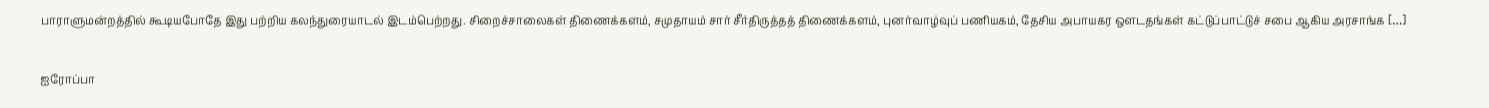பாராளுமன்றத்தில் கூடியபோதே இது பற்றிய கலந்துரையாடல் இடம்பெற்றது. சிறைச்சாலைகள் திணைக்களம், சமுதாயம் சார் சீர்திருத்தத் திணைக்களம், புனர்வாழ்வுப் பணியகம், தேசிய அபாயகர ஔடதங்கள் கட்டுப்பாட்டுச் சபை ஆகிய அரசாங்க […]

ஐரோப்பா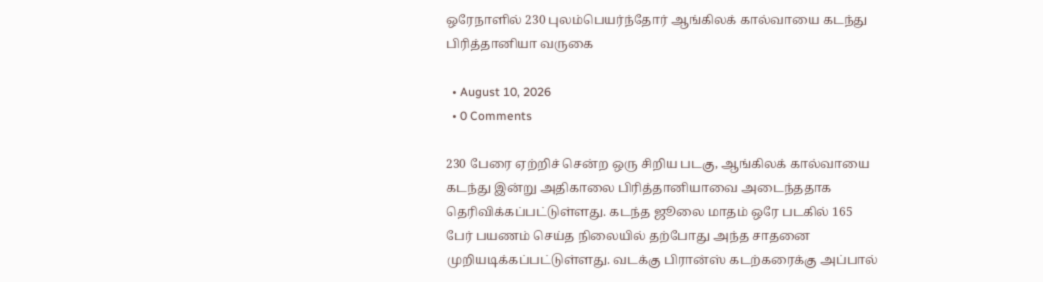ஒரேநாளில் 230 புலம்பெயர்ந்தோர் ஆங்கிலக் கால்வாயை கடந்து பிரித்தானியா வருகை

  • August 10, 2026
  • 0 Comments

230 பேரை ஏற்றிச் சென்ற ஒரு சிறிய படகு, ஆங்கிலக் கால்வாயை கடந்து இன்று அதிகாலை பிரித்தானியாவை அடைந்ததாக தெரிவிக்கப்பட்டுள்ளது. கடந்த ஜூலை மாதம் ஒரே படகில் 165 பேர் பயணம் செய்த நிலையில் தற்போது அந்த சாதனை முறியடிக்கப்பட்டுள்ளது. வடக்கு பிரான்ஸ் கடற்கரைக்கு அப்பால்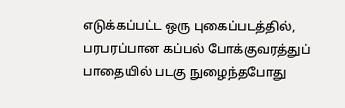எடுக்கப்பட்ட ஒரு புகைப்படத்தில், பரபரப்பான கப்பல் போக்குவரத்துப் பாதையில் படகு நுழைந்தபோது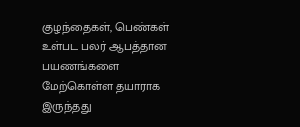குழந்தைகள், பெண்கள் உள்பட பலர் ஆபத்தான பயணங்களை மேற்கொள்ள தயாராக இருந்தது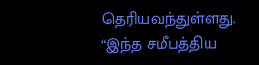தெரியவந்துள்ளது. “இந்த சமீபத்திய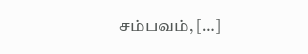சம்பவம், […]